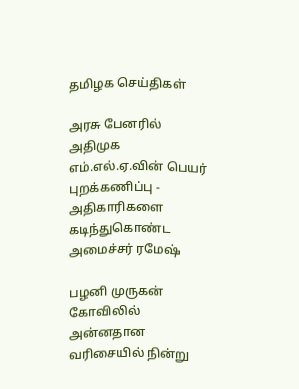தமிழக செய்திகள்

அரசு பேனரில் அதிமுக எம்.எல்.ஏ.வின் பெயர் புறக்கணிப்பு - அதிகாரிகளை கடிந்துகொண்ட அமைச்சர் ரமேஷ்

பழனி முருகன் கோவிலில் அன்னதான வரிசையில் நின்று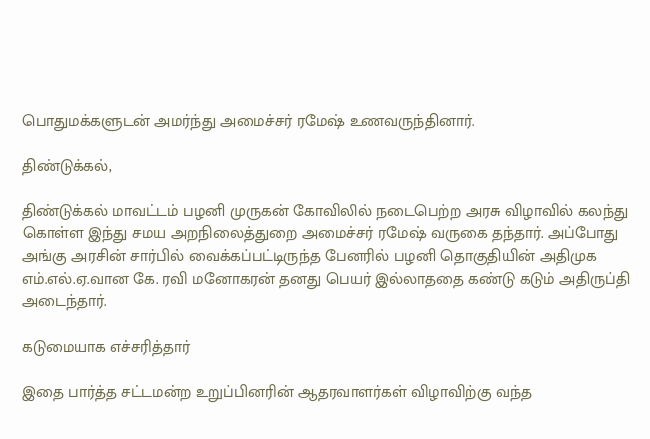பொதுமக்களுடன் அமர்ந்து அமைச்சர் ரமேஷ் உணவருந்தினார்.

திண்டுக்கல்,

திண்டுக்கல் மாவட்டம் பழனி முருகன் கோவிலில் நடைபெற்ற அரசு விழாவில் கலந்து கொள்ள இந்து சமய அறநிலைத்துறை அமைச்சர் ரமேஷ் வருகை தந்தார். அப்போது அங்கு அரசின் சார்பில் வைக்கப்பட்டிருந்த பேனரில் பழனி தொகுதியின் அதிமுக எம்.எல்.ஏ.வான கே. ரவி மனோகரன் தனது பெயர் இல்லாததை கண்டு கடும் அதிருப்தி அடைந்தார்.

கடுமையாக எச்சரித்தார்

இதை பார்த்த சட்டமன்ற உறுப்பினரின் ஆதரவாளர்கள் விழாவிற்கு வந்த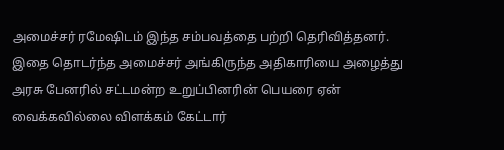அமைச்சர் ரமேஷிடம் இந்த சம்பவத்தை பற்றி தெரிவித்தனர். இதை தொடர்ந்த அமைச்சர் அங்கிருந்த அதிகாரியை அழைத்து அரசு பேனரில் சட்டமன்ற உறுப்பினரின் பெயரை ஏன் வைக்கவில்லை விளக்கம் கேட்டார்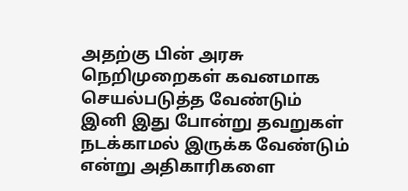அதற்கு பின் அரசு நெறிமுறைகள் கவனமாக செயல்படுத்த வேண்டும் இனி இது போன்று தவறுகள் நடக்காமல் இருக்க வேண்டும் என்று அதிகாரிகளை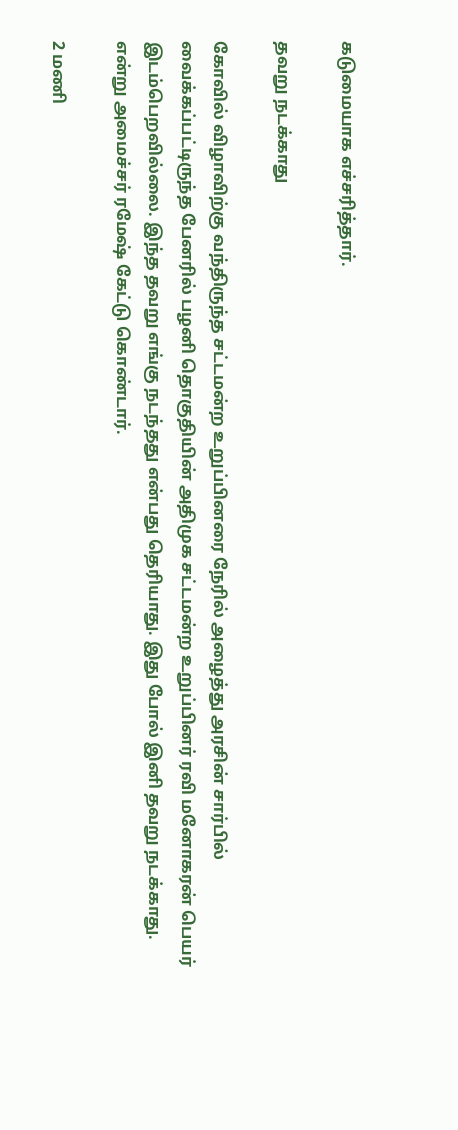கடுமையாக எச்சரித்தார்.

தவறு நடக்காது

கோவில் விழாவிற்கு வந்திருந்த சட்டமன்ற உறுப்பினரை நேரில் அழைத்து அரசின் சார்பில் வைக்கப்பட்டிருந்த பேனரில் பழனி தொகுதியின் அதிமுக சட்டமன்ற உறுப்பினர் ரவி மனோகரன் பெயர் இடம்பெறவில்லை. இந்த தவறு எங்கு நடந்தது என்பது தெரியாது. இது போல் இனி தவறு நடக்காது. என்று அமைச்சர் ரமேஷ் கேட்டு கொண்டார்.

2 மணி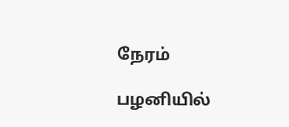நேரம்

பழனியில்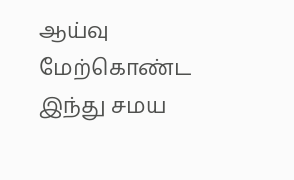ஆய்வு மேற்கொண்ட இந்து சமய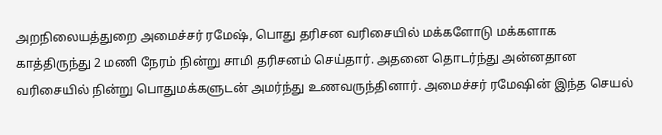அறநிலையத்துறை அமைச்சர் ரமேஷ், பொது தரிசன வரிசையில் மக்களோடு மக்களாக காத்திருந்து 2 மணி நேரம் நின்று சாமி தரிசனம் செய்தார். அதனை தொடர்ந்து அன்னதான வரிசையில் நின்று பொதுமக்களுடன் அமர்ந்து உணவருந்தினார். அமைச்சர் ரமேஷின் இந்த செயல்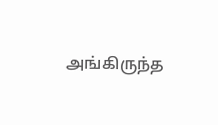அங்கிருந்த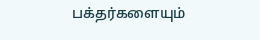பக்தர்களையும்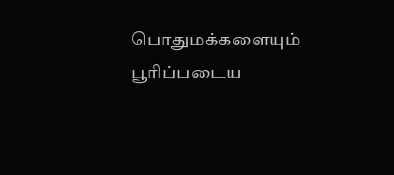பொதுமக்களையும் பூரிப்படைய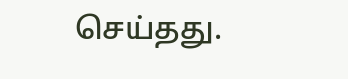செய்தது.